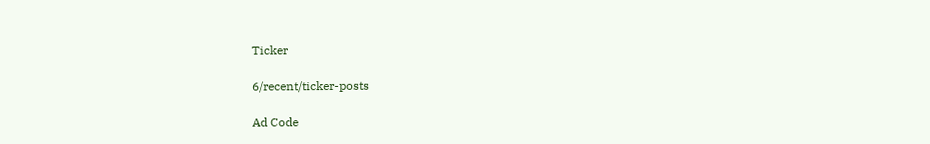Ticker

6/recent/ticker-posts

Ad Code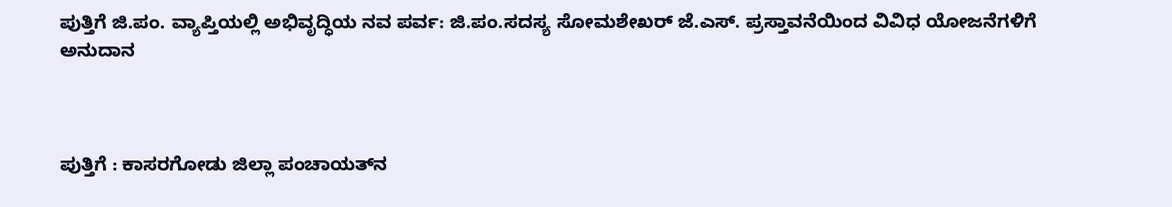ಪುತ್ತಿಗೆ ಜಿ.ಪಂ. ವ್ಯಾಪ್ತಿಯಲ್ಲಿ ಅಭಿವೃದ್ಧಿಯ ನವ ಪರ್ವ: ಜಿ.ಪಂ.ಸದಸ್ಯ ಸೋಮಶೇಖರ್ ಜೆ.ಎಸ್. ಪ್ರಸ್ತಾವನೆಯಿಂದ ವಿವಿಧ ಯೋಜನೆಗಳಿಗೆ ಅನುದಾನ



ಪುತ್ತಿಗೆ : ಕಾಸರಗೋಡು ಜಿಲ್ಲಾ ಪಂಚಾಯತ್‌ನ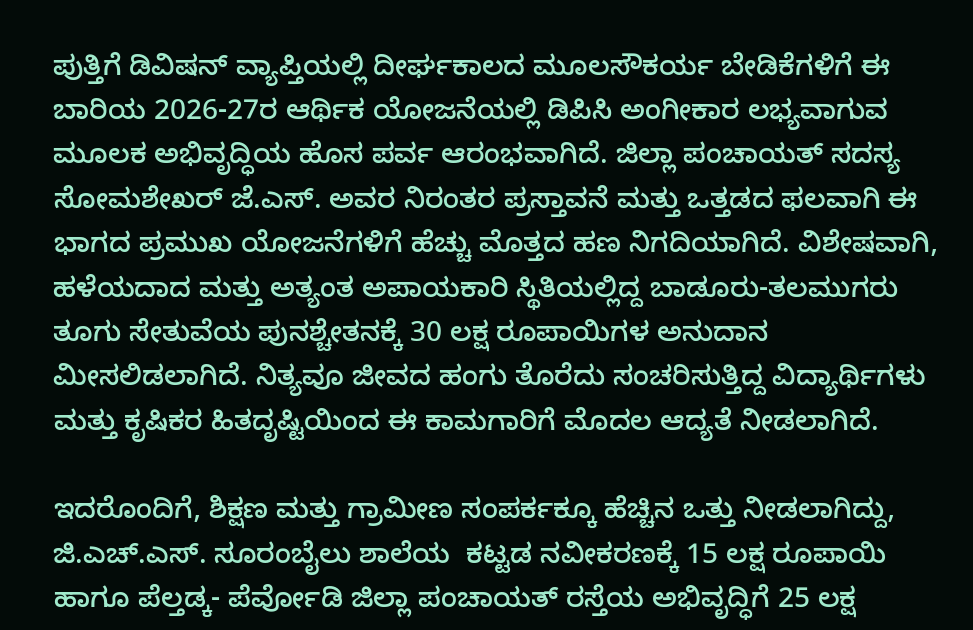ಪುತ್ತಿಗೆ ಡಿವಿಷನ್ ವ್ಯಾಪ್ತಿಯಲ್ಲಿ ದೀರ್ಘಕಾಲದ ಮೂಲಸೌಕರ್ಯ ಬೇಡಿಕೆಗಳಿಗೆ ಈ ಬಾರಿಯ 2026-27ರ ಆರ್ಥಿಕ ಯೋಜನೆಯಲ್ಲಿ ಡಿಪಿಸಿ ಅಂಗೀಕಾರ ಲಭ್ಯವಾಗುವ ಮೂಲಕ ಅಭಿವೃದ್ಧಿಯ ಹೊಸ ಪರ್ವ ಆರಂಭವಾಗಿದೆ. ಜಿಲ್ಲಾ ಪಂಚಾಯತ್ ಸದಸ್ಯ ಸೋಮಶೇಖರ್ ಜೆ.ಎಸ್. ಅವರ ನಿರಂತರ ಪ್ರಸ್ತಾವನೆ ಮತ್ತು ಒತ್ತಡದ ಫಲವಾಗಿ ಈ ಭಾಗದ ಪ್ರಮುಖ ಯೋಜನೆಗಳಿಗೆ ಹೆಚ್ಚು ಮೊತ್ತದ ಹಣ ನಿಗದಿಯಾಗಿದೆ. ವಿಶೇಷವಾಗಿ, ಹಳೆಯದಾದ ಮತ್ತು ಅತ್ಯಂತ ಅಪಾಯಕಾರಿ ಸ್ಥಿತಿಯಲ್ಲಿದ್ದ ಬಾಡೂರು-ತಲಮುಗರು ತೂಗು ಸೇತುವೆಯ ಪುನಶ್ಚೇತನಕ್ಕೆ 30 ಲಕ್ಷ ರೂಪಾಯಿಗಳ ಅನುದಾನ ಮೀಸಲಿಡಲಾಗಿದೆ. ನಿತ್ಯವೂ ಜೀವದ ಹಂಗು ತೊರೆದು ಸಂಚರಿಸುತ್ತಿದ್ದ ವಿದ್ಯಾರ್ಥಿಗಳು ಮತ್ತು ಕೃಷಿಕರ ಹಿತದೃಷ್ಟಿಯಿಂದ ಈ ಕಾಮಗಾರಿಗೆ ಮೊದಲ ಆದ್ಯತೆ ನೀಡಲಾಗಿದೆ.

ಇದರೊಂದಿಗೆ, ಶಿಕ್ಷಣ ಮತ್ತು ಗ್ರಾಮೀಣ ಸಂಪರ್ಕಕ್ಕೂ ಹೆಚ್ಚಿನ ಒತ್ತು ನೀಡಲಾಗಿದ್ದು, ಜಿ.ಎಚ್.ಎಸ್. ಸೂರಂಬೈಲು ಶಾಲೆಯ  ಕಟ್ಟಡ ನವೀಕರಣಕ್ಕೆ 15 ಲಕ್ಷ ರೂಪಾಯಿ ಹಾಗೂ ಪೆಲ್ತಡ್ಕ- ಪೆರ್ವೋಡಿ ಜಿಲ್ಲಾ ಪಂಚಾಯತ್ ರಸ್ತೆಯ ಅಭಿವೃದ್ಧಿಗೆ 25 ಲಕ್ಷ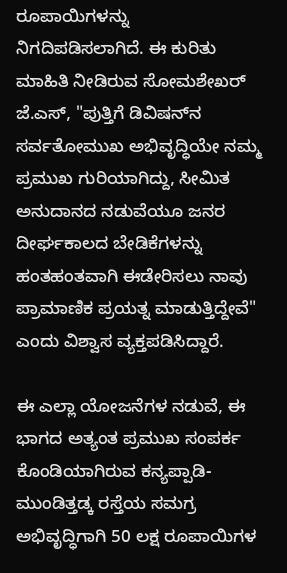ರೂಪಾಯಿಗಳನ್ನು ನಿಗದಿಪಡಿಸಲಾಗಿದೆ. ಈ ಕುರಿತು ಮಾಹಿತಿ ನೀಡಿರುವ ಸೋಮಶೇಖರ್ ಜೆ.ಎಸ್, "ಪುತ್ತಿಗೆ ಡಿವಿಷನ್‌ನ ಸರ್ವತೋಮುಖ ಅಭಿವೃದ್ಧಿಯೇ ನಮ್ಮ ಪ್ರಮುಖ ಗುರಿಯಾಗಿದ್ದು, ಸೀಮಿತ ಅನುದಾನದ ನಡುವೆಯೂ ಜನರ ದೀರ್ಘಕಾಲದ ಬೇಡಿಕೆಗಳನ್ನು ಹಂತಹಂತವಾಗಿ ಈಡೇರಿಸಲು ನಾವು ಪ್ರಾಮಾಣಿಕ ಪ್ರಯತ್ನ ಮಾಡುತ್ತಿದ್ದೇವೆ" ಎಂದು ವಿಶ್ವಾಸ ವ್ಯಕ್ತಪಡಿಸಿದ್ದಾರೆ.

ಈ ಎಲ್ಲಾ ಯೋಜನೆಗಳ ನಡುವೆ, ಈ ಭಾಗದ ಅತ್ಯಂತ ಪ್ರಮುಖ ಸಂಪರ್ಕ ಕೊಂಡಿಯಾಗಿರುವ ಕನ್ಯಪ್ಪಾಡಿ-ಮುಂಡಿತ್ತಡ್ಕ ರಸ್ತೆಯ ಸಮಗ್ರ ಅಭಿವೃದ್ಧಿಗಾಗಿ 50 ಲಕ್ಷ ರೂಪಾಯಿಗಳ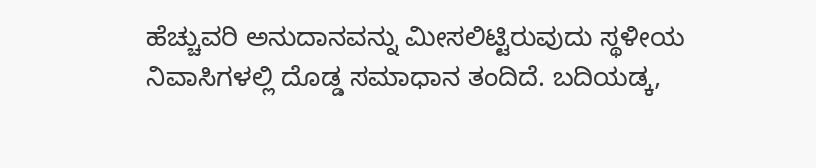ಹೆಚ್ಚುವರಿ ಅನುದಾನವನ್ನು ಮೀಸಲಿಟ್ಟಿರುವುದು ಸ್ಥಳೀಯ ನಿವಾಸಿಗಳಲ್ಲಿ ದೊಡ್ಡ ಸಮಾಧಾನ ತಂದಿದೆ. ಬದಿಯಡ್ಕ,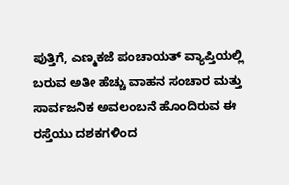ಪುತ್ತಿಗೆ, ಎಣ್ಮಕಜೆ ಪಂಚಾಯತ್ ವ್ಯಾಪ್ತಿಯಲ್ಲಿ ಬರುವ ಅತೀ ಹೆಚ್ಚು ವಾಹನ ಸಂಚಾರ ಮತ್ತು ಸಾರ್ವಜನಿಕ ಅವಲಂಬನೆ ಹೊಂದಿರುವ ಈ ರಸ್ತೆಯು ದಶಕಗಳಿಂದ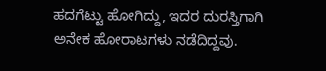ಹದಗೆಟ್ಟು ಹೋಗಿದ್ದು, ಇದರ ದುರಸ್ತಿಗಾಗಿ ಅನೇಕ ಹೋರಾಟಗಳು ನಡೆದಿದ್ದವು.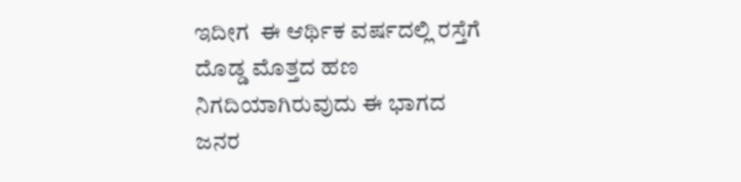ಇದೀಗ  ಈ ಆರ್ಥಿಕ ವರ್ಷದಲ್ಲಿ ರಸ್ತೆಗೆ ದೊಡ್ಡ ಮೊತ್ತದ ಹಣ ನಿಗದಿಯಾಗಿರುವುದು ಈ ಭಾಗದ ಜನರ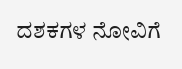ದಶಕಗಳ ನೋವಿಗೆ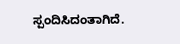ಸ್ಪಂದಿಸಿದಂತಾಗಿದೆ.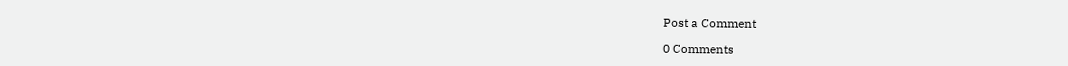Post a Comment

0 Comments